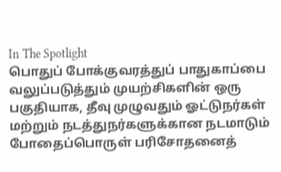In The Spotlight
பொதுப் போக்குவரத்துப் பாதுகாப்பை வலுப்படுத்தும் முயற்சிகளின் ஒரு பகுதியாக, தீவு முழுவதும் ஓட்டுநர்கள் மற்றும் நடத்துநர்களுக்கான நடமாடும் போதைப்பொருள் பரிசோதனைத்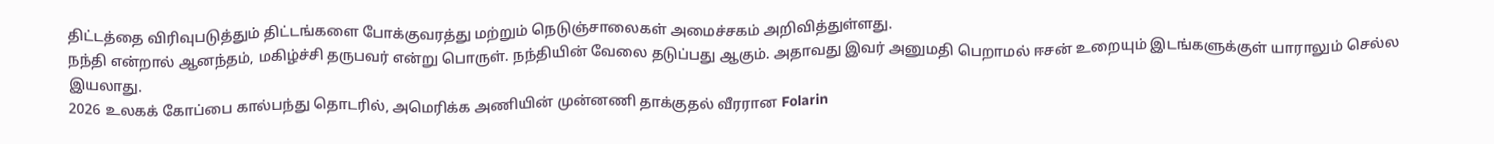திட்டத்தை விரிவுபடுத்தும் திட்டங்களை போக்குவரத்து மற்றும் நெடுஞ்சாலைகள் அமைச்சகம் அறிவித்துள்ளது.
நந்தி என்றால் ஆனந்தம், மகிழ்ச்சி தருபவர் என்று பொருள். நந்தியின் வேலை தடுப்பது ஆகும். அதாவது இவர் அனுமதி பெறாமல் ஈசன் உறையும் இடங்களுக்குள் யாராலும் செல்ல இயலாது.
2026 உலகக் கோப்பை கால்பந்து தொடரில், அமெரிக்க அணியின் முன்னணி தாக்குதல் வீரரான Folarin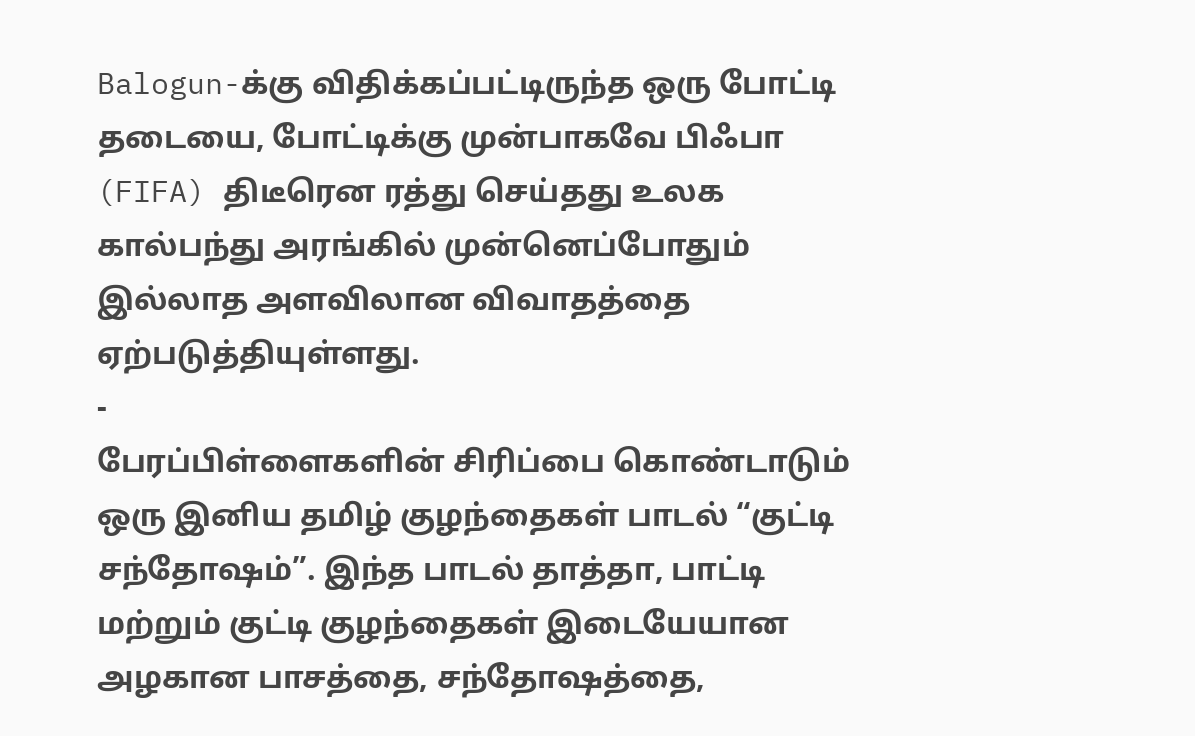Balogun-க்கு விதிக்கப்பட்டிருந்த ஒரு போட்டி தடையை, போட்டிக்கு முன்பாகவே பிஃபா (FIFA) திடீரென ரத்து செய்தது உலக கால்பந்து அரங்கில் முன்னெப்போதும் இல்லாத அளவிலான விவாதத்தை ஏற்படுத்தியுள்ளது.
-
பேரப்பிள்ளைகளின் சிரிப்பை கொண்டாடும் ஒரு இனிய தமிழ் குழந்தைகள் பாடல் “குட்டி சந்தோஷம்”. இந்த பாடல் தாத்தா, பாட்டி மற்றும் குட்டி குழந்தைகள் இடையேயான அழகான பாசத்தை, சந்தோஷத்தை,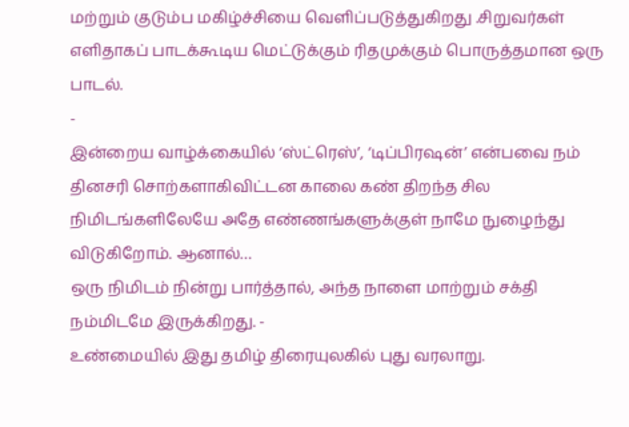மற்றும் குடும்ப மகிழ்ச்சியை வெளிப்படுத்துகிறது .சிறுவர்கள் எளிதாகப் பாடக்கூடிய மெட்டுக்கும் ரிதமுக்கும் பொருத்தமான ஒரு பாடல்.
-
இன்றைய வாழ்க்கையில் ‘ஸ்ட்ரெஸ்’, ‘டிப்பிரஷன்’ என்பவை நம் தினசரி சொற்களாகிவிட்டன காலை கண் திறந்த சில நிமிடங்களிலேயே அதே எண்ணங்களுக்குள் நாமே நுழைந்து விடுகிறோம். ஆனால்…
ஒரு நிமிடம் நின்று பார்த்தால், அந்த நாளை மாற்றும் சக்தி நம்மிடமே இருக்கிறது. -
உண்மையில் இது தமிழ் திரையுலகில் புது வரலாறு.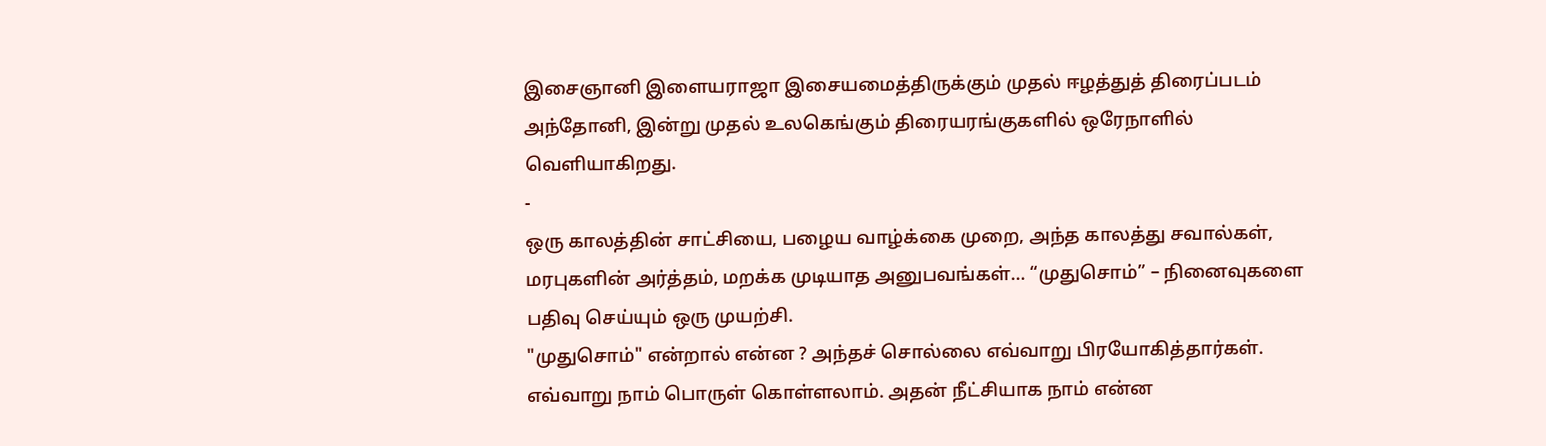இசைஞானி இளையராஜா இசையமைத்திருக்கும் முதல் ஈழத்துத் திரைப்படம் அந்தோனி, இன்று முதல் உலகெங்கும் திரையரங்குகளில் ஒரேநாளில் வெளியாகிறது.
-
ஒரு காலத்தின் சாட்சியை, பழைய வாழ்க்கை முறை, அந்த காலத்து சவால்கள், மரபுகளின் அர்த்தம், மறக்க முடியாத அனுபவங்கள்… “முதுசொம்” – நினைவுகளை பதிவு செய்யும் ஒரு முயற்சி.
"முதுசொம்" என்றால் என்ன ? அந்தச் சொல்லை எவ்வாறு பிரயோகித்தார்கள். எவ்வாறு நாம் பொருள் கொள்ளலாம். அதன் நீட்சியாக நாம் என்ன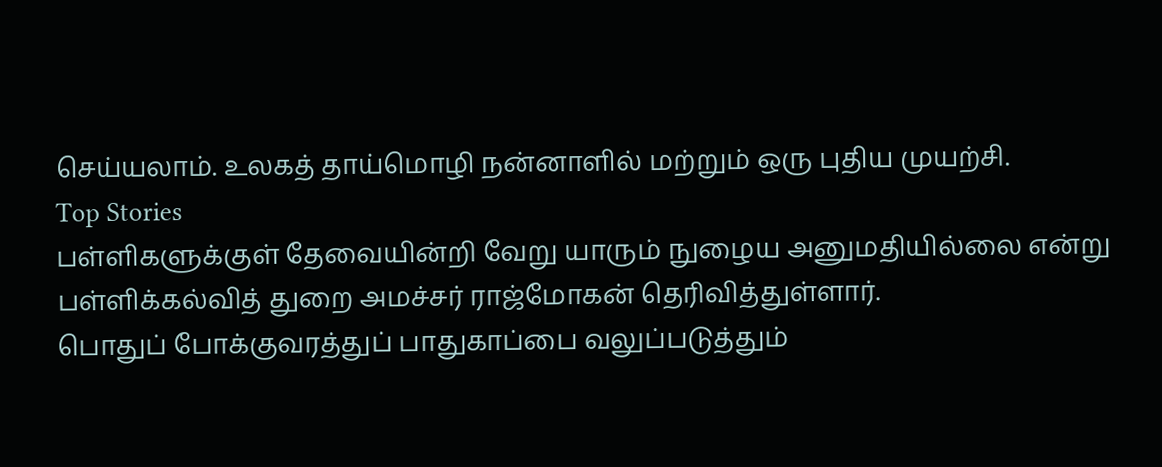செய்யலாம். உலகத் தாய்மொழி நன்னாளில் மற்றும் ஒரு புதிய முயற்சி.
Top Stories
பள்ளிகளுக்குள் தேவையின்றி வேறு யாரும் நுழைய அனுமதியில்லை என்று பள்ளிக்கல்வித் துறை அமச்சர் ராஜ்மோகன் தெரிவித்துள்ளார்.
பொதுப் போக்குவரத்துப் பாதுகாப்பை வலுப்படுத்தும்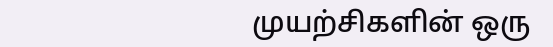முயற்சிகளின் ஒரு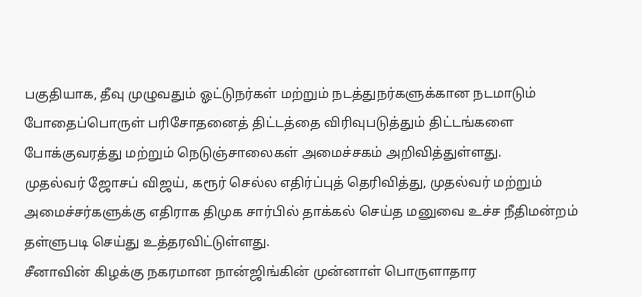பகுதியாக, தீவு முழுவதும் ஓட்டுநர்கள் மற்றும் நடத்துநர்களுக்கான நடமாடும் போதைப்பொருள் பரிசோதனைத் திட்டத்தை விரிவுபடுத்தும் திட்டங்களை போக்குவரத்து மற்றும் நெடுஞ்சாலைகள் அமைச்சகம் அறிவித்துள்ளது.
முதல்வர் ஜோசப் விஜய், கரூர் செல்ல எதிர்ப்புத் தெரிவித்து, முதல்வர் மற்றும் அமைச்சர்களுக்கு எதிராக திமுக சார்பில் தாக்கல் செய்த மனுவை உச்ச நீதிமன்றம் தள்ளுபடி செய்து உத்தரவிட்டுள்ளது.
சீனாவின் கிழக்கு நகரமான நான்ஜிங்கின் முன்னாள் பொருளாதார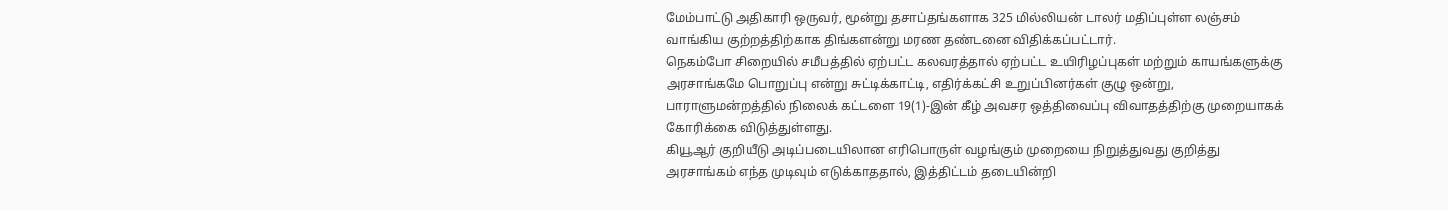மேம்பாட்டு அதிகாரி ஒருவர், மூன்று தசாப்தங்களாக 325 மில்லியன் டாலர் மதிப்புள்ள லஞ்சம் வாங்கிய குற்றத்திற்காக திங்களன்று மரண தண்டனை விதிக்கப்பட்டார்.
நெகம்போ சிறையில் சமீபத்தில் ஏற்பட்ட கலவரத்தால் ஏற்பட்ட உயிரிழப்புகள் மற்றும் காயங்களுக்கு அரசாங்கமே பொறுப்பு என்று சுட்டிக்காட்டி, எதிர்க்கட்சி உறுப்பினர்கள் குழு ஒன்று, பாராளுமன்றத்தில் நிலைக் கட்டளை 19(1)-இன் கீழ் அவசர ஒத்திவைப்பு விவாதத்திற்கு முறையாகக் கோரிக்கை விடுத்துள்ளது.
கியூஆர் குறியீடு அடிப்படையிலான எரிபொருள் வழங்கும் முறையை நிறுத்துவது குறித்து அரசாங்கம் எந்த முடிவும் எடுக்காததால், இத்திட்டம் தடையின்றி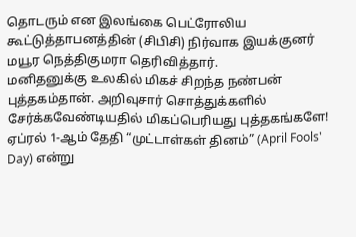தொடரும் என இலங்கை பெட்ரோலிய கூட்டுத்தாபனத்தின் (சிபிசி) நிர்வாக இயக்குனர் மயூர நெத்திகுமரா தெரிவித்தார்.
மனிதனுக்கு உலகில் மிகச் சிறந்த நண்பன் புத்தகம்தான். அறிவுசார் சொத்துக்களில் சேர்க்கவேண்டியதில் மிகப்பெரியது புத்தகங்களே!
ஏப்ரல் 1-ஆம் தேதி “முட்டாள்கள் தினம்” (April Fools' Day) என்று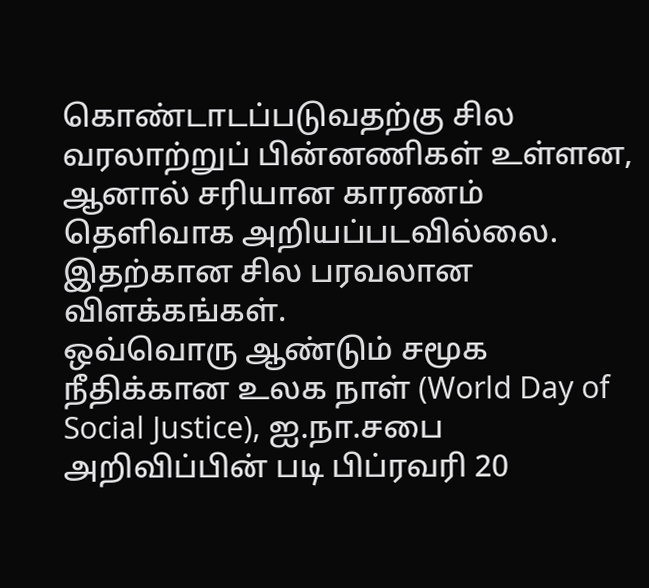கொண்டாடப்படுவதற்கு சில வரலாற்றுப் பின்னணிகள் உள்ளன, ஆனால் சரியான காரணம் தெளிவாக அறியப்படவில்லை. இதற்கான சில பரவலான விளக்கங்கள்.
ஒவ்வொரு ஆண்டும் சமூக நீதிக்கான உலக நாள் (World Day of Social Justice), ஐ.நா.சபை அறிவிப்பின் படி பிப்ரவரி 20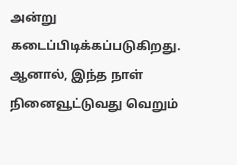அன்று கடைப்பிடிக்கப்படுகிறது. ஆனால், இந்த நாள் நினைவூட்டுவது வெறும்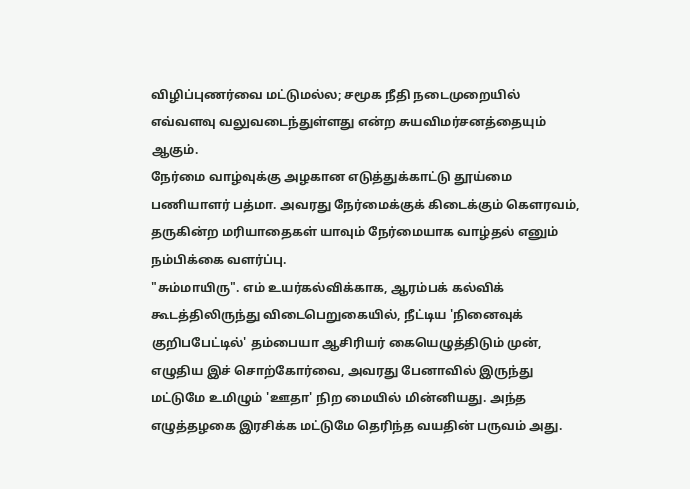விழிப்புணர்வை மட்டுமல்ல; சமூக நீதி நடைமுறையில் எவ்வளவு வலுவடைந்துள்ளது என்ற சுயவிமர்சனத்தையும் ஆகும்.
நேர்மை வாழ்வுக்கு அழகான எடுத்துக்காட்டு தூய்மை பணியாளர் பத்மா. அவரது நேர்மைக்குக் கிடைக்கும் கௌரவம், தருகின்ற மரியாதைகள் யாவும் நேர்மையாக வாழ்தல் எனும் நம்பிக்கை வளர்ப்பு.
"சும்மாயிரு". எம் உயர்கல்விக்காக, ஆரம்பக் கல்விக் கூடத்திலிருந்து விடைபெறுகையில், நீட்டிய 'நினைவுக் குறிபபேட்டில்' தம்பையா ஆசிரியர் கையெழுத்திடும் முன், எழுதிய இச் சொற்கோர்வை, அவரது பேனாவில் இருந்து மட்டுமே உமிழும் 'ஊதா' நிற மையில் மின்னியது. அந்த எழுத்தழகை இரசிக்க மட்டுமே தெரிந்த வயதின் பருவம் அது.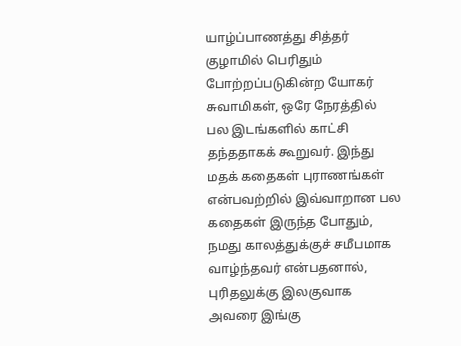யாழ்ப்பாணத்து சித்தர் குழாமில் பெரிதும் போற்றப்படுகின்ற யோகர் சுவாமிகள், ஒரே நேரத்தில் பல இடங்களில் காட்சி தந்ததாகக் கூறுவர். இந்து மதக் கதைகள் புராணங்கள் என்பவற்றில் இவ்வாறான பல கதைகள் இருந்த போதும், நமது காலத்துக்குச் சமீபமாக வாழ்ந்தவர் என்பதனால், புரிதலுக்கு இலகுவாக அவரை இங்கு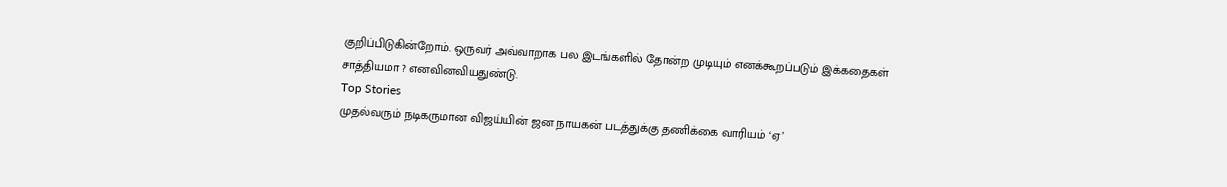குறிப்பிடுகின்றோம். ஒருவர் அவ்வாறாக பல இடங்களில் தோன்ற முடியும் எனக்கூறப்படும் இக்கதைகள் சாத்தியமா ? எனவினவியதுண்டு.
Top Stories
முதல்வரும் நடிகருமான விஜய்யின் ஜன நாயகன் படத்துக்கு தணிக்கை வாரியம் ‘ஏ’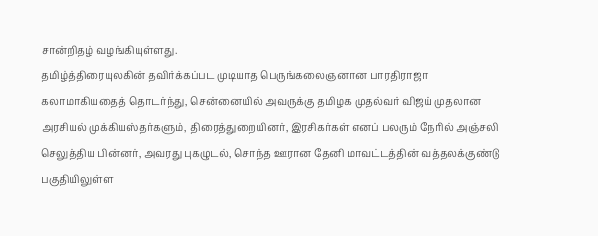சான்றிதழ் வழங்கியுள்ளது.
தமிழ்த்திரையுலகின் தவிர்க்கப்பட முடியாத பெருங்கலைஞனான பாரதிராஜா கலாமாகியதைத் தொடர்ந்து, சென்னையில் அவருக்கு தமிழக முதல்வர் விஜய் முதலான அரசியல் முக்கியஸ்தர்களும், திரைத்துறையினர், இரசிகர்கள் எனப் பலரும் நேரில் அஞ்சலி செலுத்திய பின்னர், அவரது புகழுடல், சொந்த ஊரான தேனி மாவட்டத்தின் வத்தலக்குண்டு பகுதியிலுள்ள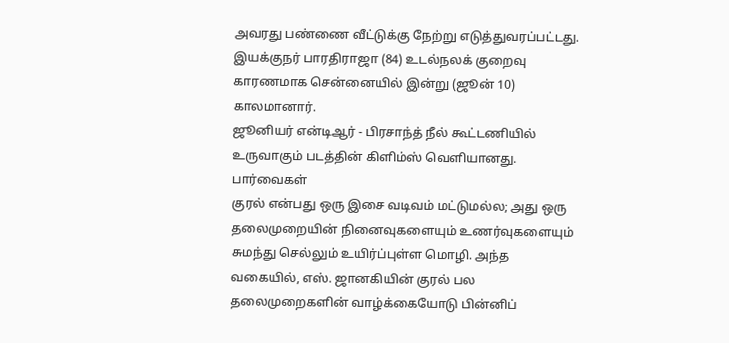அவரது பண்ணை வீட்டுக்கு நேற்று எடுத்துவரப்பட்டது.
இயக்குநர் பாரதிராஜா (84) உடல்நலக் குறைவு காரணமாக சென்னையில் இன்று (ஜூன் 10) காலமானார்.
ஜூனியர் என்டிஆர் - பிரசாந்த் நீல் கூட்டணியில் உருவாகும் படத்தின் கிளிம்ஸ் வெளியானது.
பார்வைகள்
குரல் என்பது ஒரு இசை வடிவம் மட்டுமல்ல; அது ஒரு தலைமுறையின் நினைவுகளையும் உணர்வுகளையும் சுமந்து செல்லும் உயிர்ப்புள்ள மொழி. அந்த வகையில், எஸ். ஜானகியின் குரல் பல தலைமுறைகளின் வாழ்க்கையோடு பின்னிப்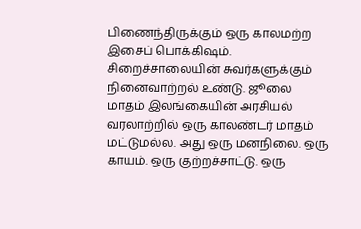பிணைந்திருக்கும் ஒரு காலமற்ற இசைப் பொக்கிஷம்.
சிறைச்சாலையின் சுவர்களுக்கும் நினைவாற்றல் உண்டு. ஜூலை மாதம் இலங்கையின் அரசியல் வரலாற்றில் ஒரு காலண்டர் மாதம் மட்டுமல்ல. அது ஒரு மனநிலை. ஒரு காயம். ஒரு குற்றச்சாட்டு. ஒரு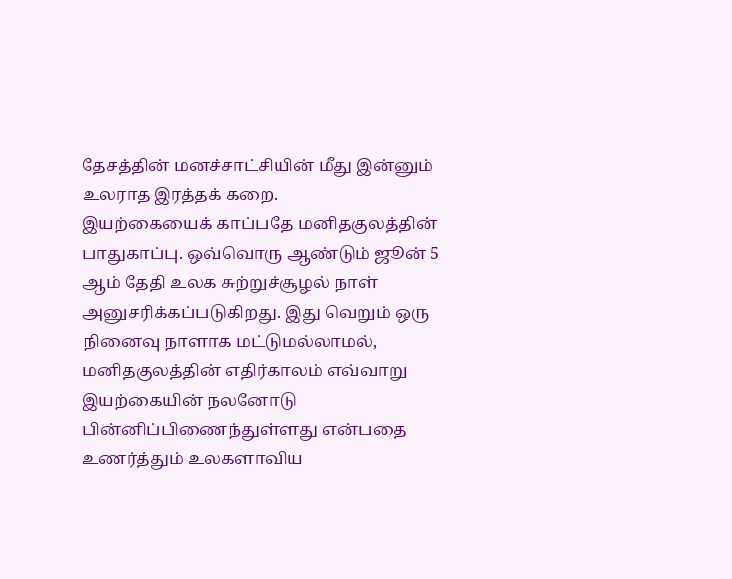தேசத்தின் மனச்சாட்சியின் மீது இன்னும் உலராத இரத்தக் கறை.
இயற்கையைக் காப்பதே மனிதகுலத்தின் பாதுகாப்பு. ஒவ்வொரு ஆண்டும் ஜூன் 5 ஆம் தேதி உலக சுற்றுச்சூழல் நாள் அனுசரிக்கப்படுகிறது. இது வெறும் ஒரு நினைவு நாளாக மட்டுமல்லாமல், மனிதகுலத்தின் எதிர்காலம் எவ்வாறு இயற்கையின் நலனோடு பின்னிப்பிணைந்துள்ளது என்பதை உணர்த்தும் உலகளாவிய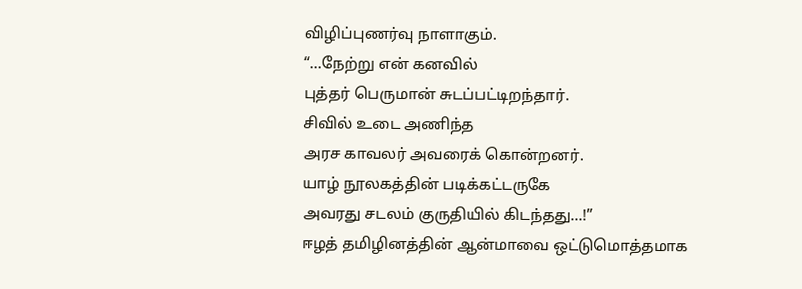விழிப்புணர்வு நாளாகும்.
“…நேற்று என் கனவில்
புத்தர் பெருமான் சுடப்பட்டிறந்தார்.
சிவில் உடை அணிந்த
அரச காவலர் அவரைக் கொன்றனர்.
யாழ் நூலகத்தின் படிக்கட்டருகே
அவரது சடலம் குருதியில் கிடந்தது…!”
ஈழத் தமிழினத்தின் ஆன்மாவை ஒட்டுமொத்தமாக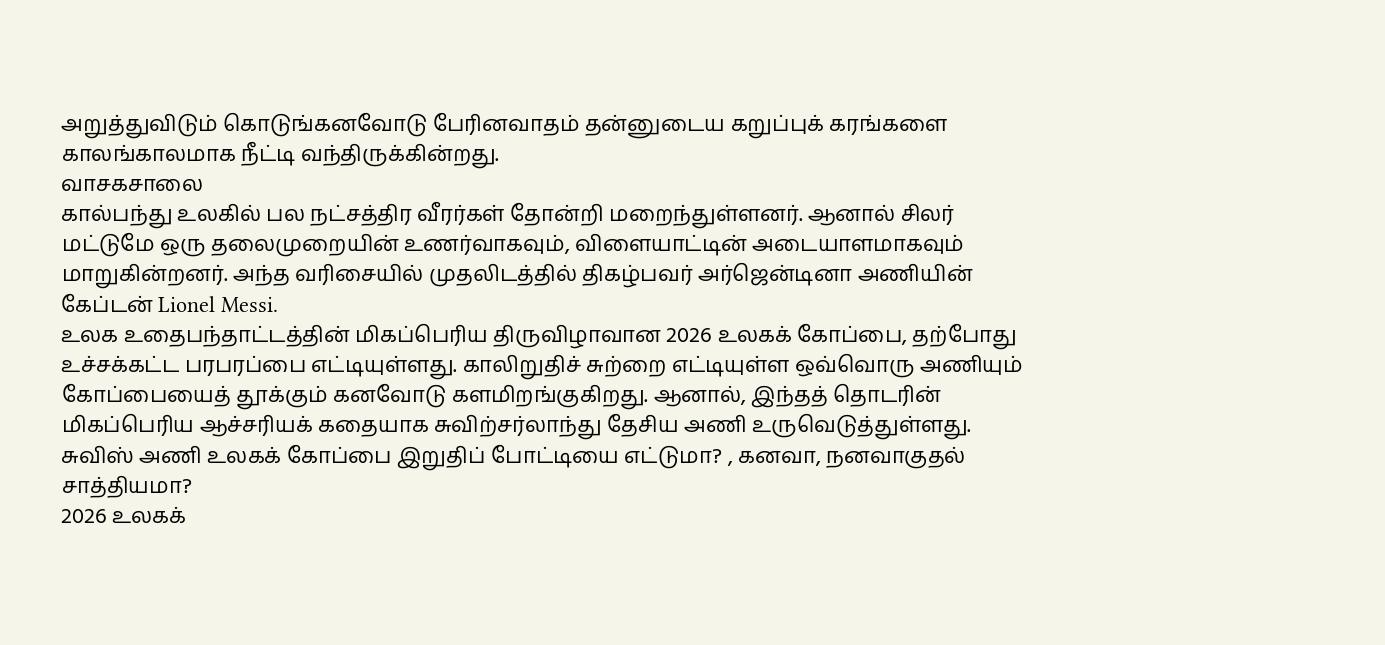அறுத்துவிடும் கொடுங்கனவோடு பேரினவாதம் தன்னுடைய கறுப்புக் கரங்களை காலங்காலமாக நீட்டி வந்திருக்கின்றது.
வாசகசாலை
கால்பந்து உலகில் பல நட்சத்திர வீரர்கள் தோன்றி மறைந்துள்ளனர். ஆனால் சிலர் மட்டுமே ஒரு தலைமுறையின் உணர்வாகவும், விளையாட்டின் அடையாளமாகவும் மாறுகின்றனர். அந்த வரிசையில் முதலிடத்தில் திகழ்பவர் அர்ஜென்டினா அணியின் கேப்டன் Lionel Messi.
உலக உதைபந்தாட்டத்தின் மிகப்பெரிய திருவிழாவான 2026 உலகக் கோப்பை, தற்போது உச்சக்கட்ட பரபரப்பை எட்டியுள்ளது. காலிறுதிச் சுற்றை எட்டியுள்ள ஒவ்வொரு அணியும் கோப்பையைத் தூக்கும் கனவோடு களமிறங்குகிறது. ஆனால், இந்தத் தொடரின் மிகப்பெரிய ஆச்சரியக் கதையாக சுவிற்சர்லாந்து தேசிய அணி உருவெடுத்துள்ளது. சுவிஸ் அணி உலகக் கோப்பை இறுதிப் போட்டியை எட்டுமா? , கனவா, நனவாகுதல் சாத்தியமா?
2026 உலகக்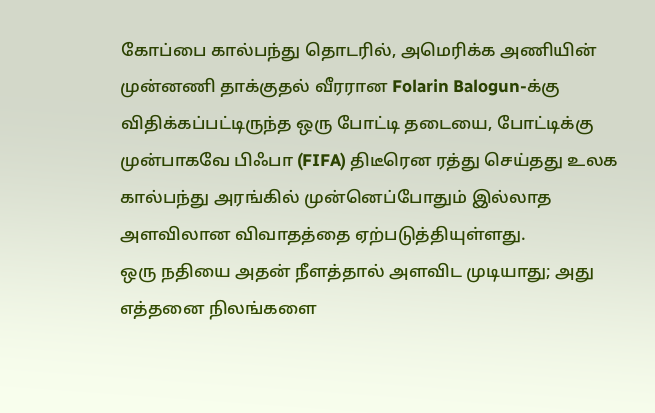கோப்பை கால்பந்து தொடரில், அமெரிக்க அணியின் முன்னணி தாக்குதல் வீரரான Folarin Balogun-க்கு விதிக்கப்பட்டிருந்த ஒரு போட்டி தடையை, போட்டிக்கு முன்பாகவே பிஃபா (FIFA) திடீரென ரத்து செய்தது உலக கால்பந்து அரங்கில் முன்னெப்போதும் இல்லாத அளவிலான விவாதத்தை ஏற்படுத்தியுள்ளது.
ஒரு நதியை அதன் நீளத்தால் அளவிட முடியாது; அது எத்தனை நிலங்களை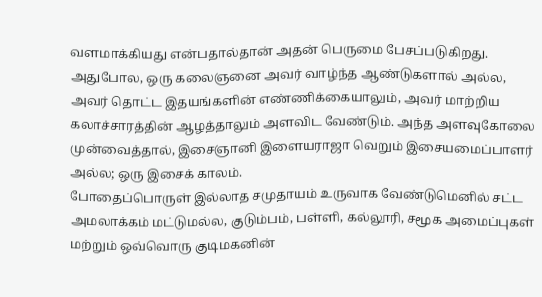வளமாக்கியது என்பதால்தான் அதன் பெருமை பேசப்படுகிறது. அதுபோல, ஒரு கலைஞனை அவர் வாழ்ந்த ஆண்டுகளால் அல்ல, அவர் தொட்ட இதயங்களின் எண்ணிக்கையாலும், அவர் மாற்றிய கலாச்சாரத்தின் ஆழத்தாலும் அளவிட வேண்டும். அந்த அளவுகோலை முன்வைத்தால், இசைஞானி இளையராஜா வெறும் இசையமைப்பாளர் அல்ல; ஒரு இசைக் காலம்.
போதைப்பொருள் இல்லாத சமுதாயம் உருவாக வேண்டுமெனில் சட்ட அமலாக்கம் மட்டுமல்ல, குடும்பம், பள்ளி, கல்லூரி, சமூக அமைப்புகள் மற்றும் ஒவ்வொரு குடிமகனின்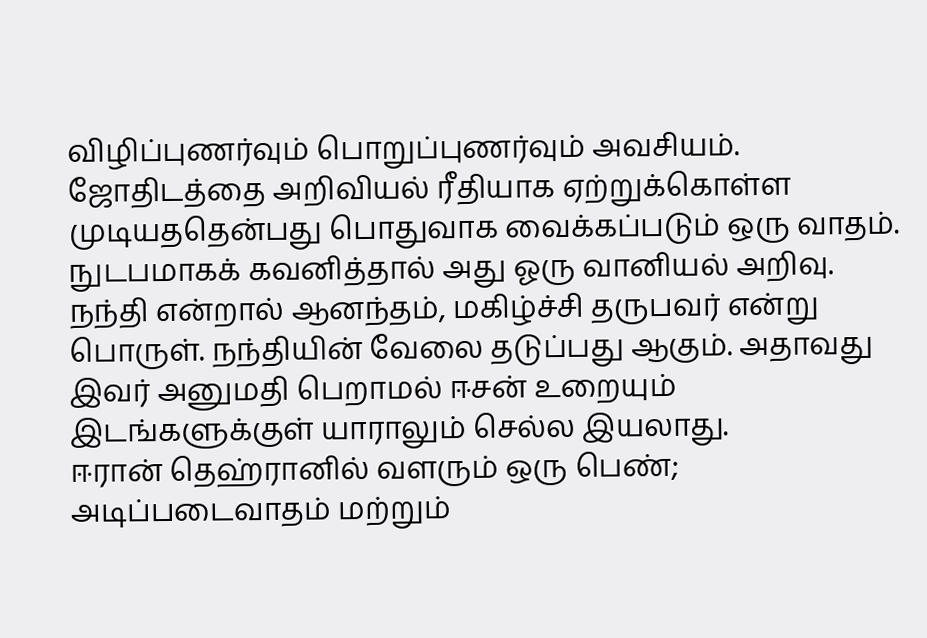விழிப்புணர்வும் பொறுப்புணர்வும் அவசியம்.
ஜோதிடத்தை அறிவியல் ரீதியாக ஏற்றுக்கொள்ள முடியததென்பது பொதுவாக வைக்கப்படும் ஒரு வாதம். நுடபமாகக் கவனித்தால் அது ஓரு வானியல் அறிவு.
நந்தி என்றால் ஆனந்தம், மகிழ்ச்சி தருபவர் என்று பொருள். நந்தியின் வேலை தடுப்பது ஆகும். அதாவது இவர் அனுமதி பெறாமல் ஈசன் உறையும் இடங்களுக்குள் யாராலும் செல்ல இயலாது.
ஈரான் தெஹ்ரானில் வளரும் ஒரு பெண்; அடிப்படைவாதம் மற்றும்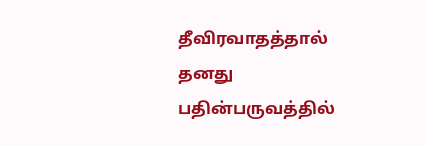தீவிரவாதத்தால் தனது பதின்பருவத்தில்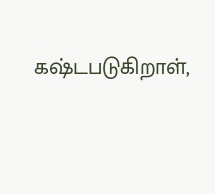கஷ்டபடுகிறாள்,